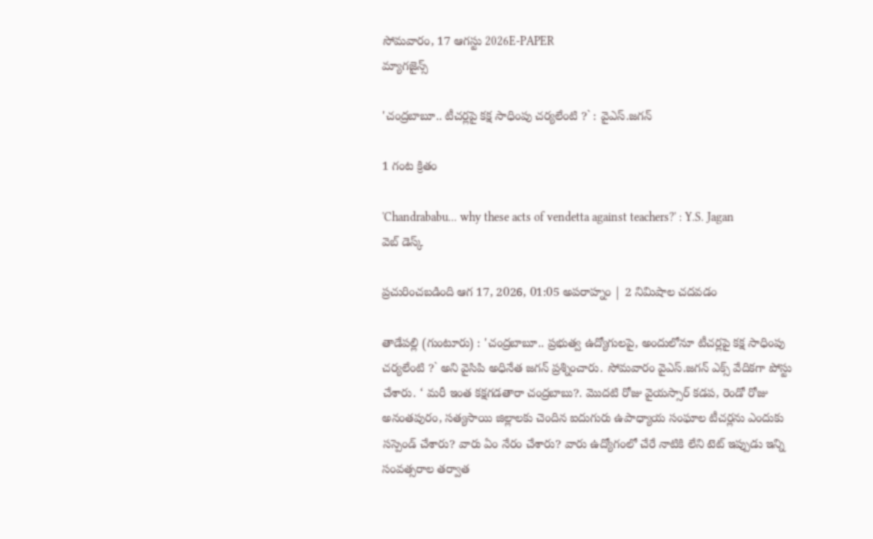సోమవారం, 17 ఆగస్టు 2026E-PAPER
మ్యాగజైన్స్

'చంద్రబాబూ.. టీచర్లపై కక్ష సాధింపు చర్యలేంటి ?` : వైఎస్.జగన్

1 గంట క్రితం

'Chandrababu... why these acts of vendetta against teachers?' : Y.S. Jagan
వెబ్ డెస్క్

ప్రచురించబడింది ఆగ 17, 2026, 01:05 అపరాహ్నం | 2 నిమిషాల చదవడం

తాడేపల్లి (గుంటూరు) : 'చంద్రబాబూ.. ప్రభుత్వ ఉద్యోగులపై, అందులోనూ టీచర్లపై కక్ష సాధింపు చర్యలేంటి ?` అని వైసిపి అధినేత జగన్ ప్రశ్నించారు. సోమవారం వైఎస్.జగన్ ఎక్స్ వేదికగా పోస్టు చేశారు. ‘ మరీ ఇంత కక్షగడతారా చంద్రబాబు?. మొదటి రోజు వైయస్సార్‌ కడప, రెండో రోజు అనంతపురం, సత్యసాయి జిల్లాలకు చెందిన ఐదుగురు ఉపాధ్యాయ సంఘాల టీచర్లను ఎందుకు సస్పెండ్‌ చేశారు? వారు ఏం నేరం చేశారు? వారు ఉద్యోగంలో చేరే నాటికి లేని టెట్ ఇప్పుడు ఇన్ని సంవత్సరాల తర్వాత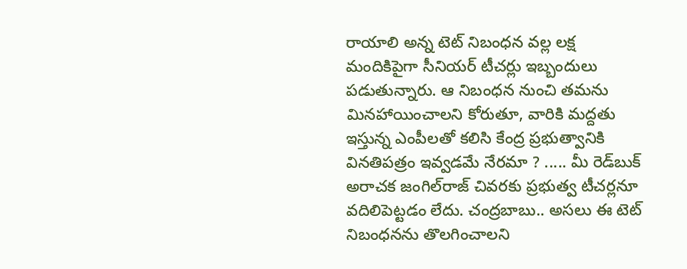రాయాలి అన్న టెట్‌ నిబంధన వల్ల లక్ష మందికిపైగా సీనియర్‌ టీచర్లు ఇబ్బందులు పడుతున్నారు. ఆ నిబంధన నుంచి తమను మినహాయించాలని కోరుతూ, వారికి మద్దతు ఇస్తున్న ఎంపీలతో కలిసి కేంద్ర ప్రభుత్వానికి వినతిపత్రం ఇవ్వడమే నేరమా ? ..... మీ రెడ్‌బుక్‌ అరాచక జంగిల్‌రాజ్‌ చివరకు ప్రభుత్వ టీచర్లనూ వదిలిపెట్టడం లేదు. చంద్రబాబు.. అసలు ఈ టెట్‌ నిబంధనను తొలగించాలని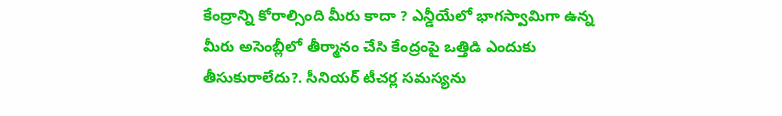కేంద్రాన్ని కోరాల్సింది మీరు కాదా ? ఎన్డీయేలో భాగస్వామిగా ఉన్న మీరు అసెంబ్లీలో తీర్మానం చేసి కేంద్రంపై ఒత్తిడి ఎందుకు తీసుకురాలేదు?. సీనియర్‌ టీచర్ల సమస్యను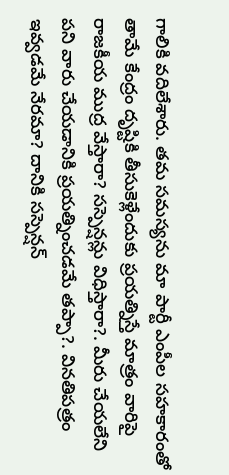గాలికి వదిలేశారు. తమ సమస్యను మా పార్టీ ఎంపీల సహకారంతో తామే కేంద్రం దృష్టికి తీసుకెళ్లేందుకు ప్రయత్నిస్తే మాత్రం వారిపై రాజకీయ ముద్ర వేస్తారా? సస్పెన్షన్లు విధిస్తారా?. మీరు చేయలేని పని వారు చేయడానికి ప్రయత్నించడమే తప్పా?. వినతిపత్రం ఇవ్వడమే నేరమా? దానికి సస్పెన్షన్‌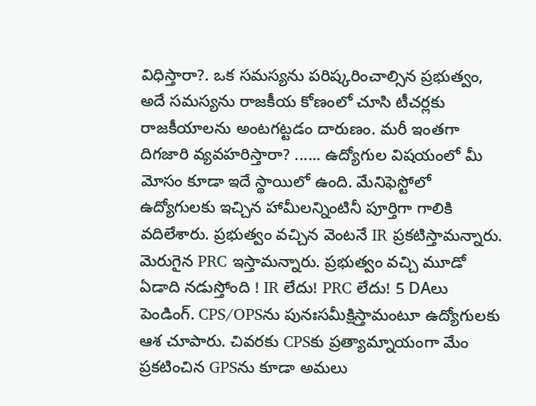విధిస్తారా?. ఒక సమస్యను పరిష్కరించాల్సిన ప్రభుత్వం, అదే సమస్యను రాజకీయ కోణంలో చూసి టీచర్లకు రాజకీయాలను అంటగట్టడం దారుణం. మరీ ఇంతగా దిగజారి వ్యవహరిస్తారా? ...... ఉద్యోగుల విషయంలో మీ మోసం కూడా ఇదే స్థాయిలో ఉంది. మేనిఫెస్టోలో ఉద్యోగులకు ఇచ్చిన హామీలన్నింటినీ పూర్తిగా గాలికి వదిలేశారు. ప్రభుత్వం వచ్చిన వెంటనే IR ప్రకటిస్తామన్నారు. మెరుగైన PRC ఇస్తామన్నారు. ప్రభుత్వం వచ్చి మూడో ఏడాది నడుస్తోంది ! IR లేదు! PRC లేదు! 5 DAలు పెండింగ్. CPS/OPSను పునఃసమీక్షిస్తామంటూ ఉద్యోగులకు ఆశ చూపారు. చివరకు CPSకు ప్రత్యామ్నాయంగా మేం ప్రకటించిన GPSను కూడా అమలు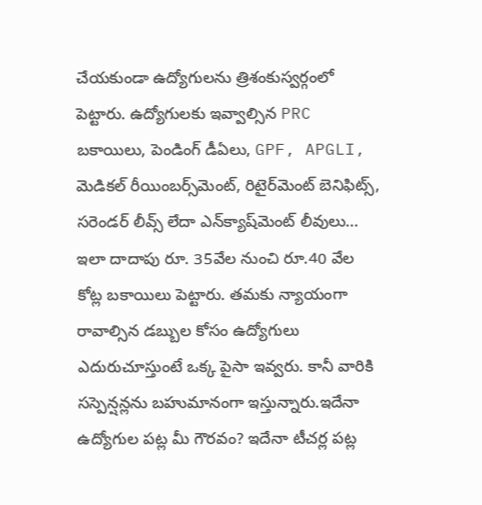చేయకుండా ఉద్యోగులను త్రిశంకుస్వర్గంలో పెట్టారు. ఉద్యోగులకు ఇవ్వాల్సిన PRC బకాయిలు, పెండింగ్‌ డీఏలు, GPF, APGLI, మెడికల్‌ రీయింబర్స్‌మెంట్‌, రిటైర్‌మెంట్‌ బెనిఫిట్స్‌, సరెండర్‌ లీవ్స్‌ లేదా ఎన్‌క్యాష్‌మెంట్‌ లీవులు… ఇలా దాదాపు రూ. 35వేల నుంచి రూ.40 వేల కోట్ల బకాయిలు పెట్టారు. తమకు న్యాయంగా రావాల్సిన డబ్బుల కోసం ఉద్యోగులు ఎదురుచూస్తుంటే ఒక్క పైసా ఇవ్వరు. కానీ వారికి సస్పెన్షన్లను బహుమానంగా ఇస్తున్నారు.ఇదేనా ఉద్యోగుల పట్ల మీ గౌరవం? ఇదేనా టీచర్ల పట్ల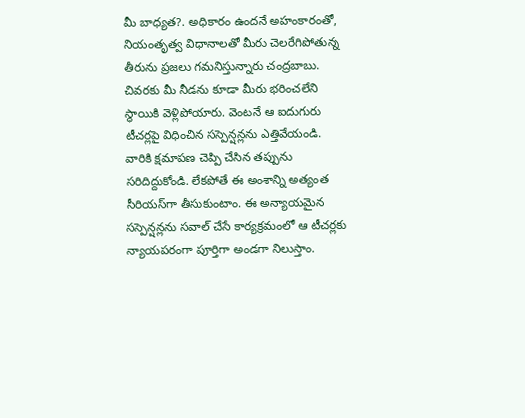మీ బాధ్యత?. అధికారం ఉందనే అహంకారంతో, నియంతృత్వ విధానాలతో మీరు చెలరేగిపోతున్న తీరును ప్రజలు గమనిస్తున్నారు చంద్రబాబు. చివరకు మీ నీడను కూడా మీరు భరించలేని స్థాయికి వెళ్లిపోయారు. వెంటనే ఆ ఐదుగురు టీచర్లపై విధించిన సస్పెన్షన్లను ఎత్తివేయండి. వారికి క్షమాపణ చెప్పి చేసిన తప్పును సరిదిద్దుకోండి. లేకపోతే ఈ అంశాన్ని అత్యంత సీరియస్‌గా తీసుకుంటాం. ఈ అన్యాయమైన సస్పెన్షన్లను సవాల్‌ చేసే కార్యక్రమంలో ఆ టీచర్లకు న్యాయపరంగా పూర్తిగా అండగా నిలుస్తాం.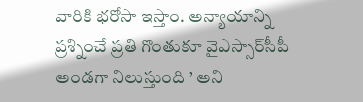వారికి భరోసా ఇస్తాం. అన్యాయాన్ని ప్రశ్నించే ప్రతి గొంతుకూ వైఎస్సార్‌సీపీ అండగా నిలుస్తుంది ’ అని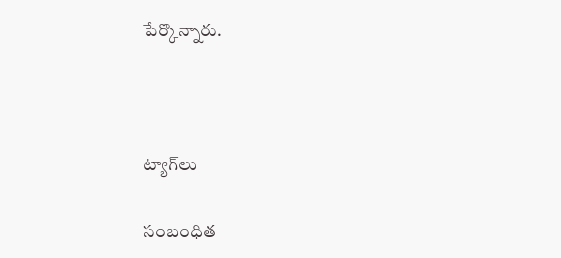పేర్కొన్నారు.



ట్యాగ్‌లు

సంబంధిత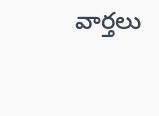వార్తలు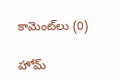కామెంట్‌లు (0)

హోమ్